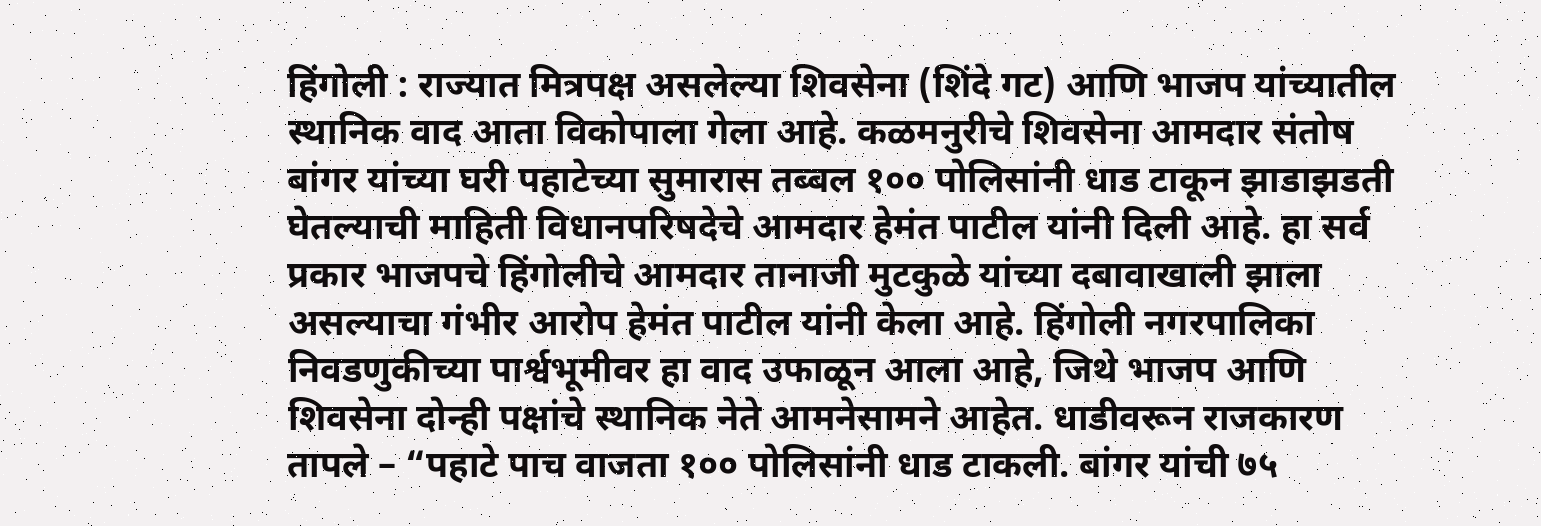हिंगोली : राज्यात मित्रपक्ष असलेल्या शिवसेना (शिंदे गट) आणि भाजप यांच्यातील स्थानिक वाद आता विकोपाला गेला आहे. कळमनुरीचे शिवसेना आमदार संतोष बांगर यांच्या घरी पहाटेच्या सुमारास तब्बल १०० पोलिसांनी धाड टाकून झाडाझडती घेतल्याची माहिती विधानपरिषदेचे आमदार हेमंत पाटील यांनी दिली आहे. हा सर्व प्रकार भाजपचे हिंगोलीचे आमदार तानाजी मुटकुळे यांच्या दबावाखाली झाला असल्याचा गंभीर आरोप हेमंत पाटील यांनी केला आहे. हिंगोली नगरपालिका निवडणुकीच्या पार्श्वभूमीवर हा वाद उफाळून आला आहे, जिथे भाजप आणि शिवसेना दोन्ही पक्षांचे स्थानिक नेते आमनेसामने आहेत. धाडीवरून राजकारण तापले – “पहाटे पाच वाजता १०० पोलिसांनी धाड टाकली. बांगर यांची ७५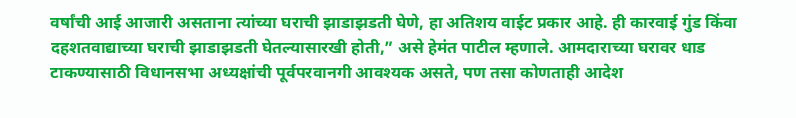वर्षांची आई आजारी असताना त्यांच्या घराची झाडाझडती घेणे, हा अतिशय वाईट प्रकार आहे. ही कारवाई गुंड किंवा दहशतवाद्याच्या घराची झाडाझडती घेतल्यासारखी होती,” असे हेमंत पाटील म्हणाले. आमदाराच्या घरावर धाड टाकण्यासाठी विधानसभा अध्यक्षांची पूर्वपरवानगी आवश्यक असते, पण तसा कोणताही आदेश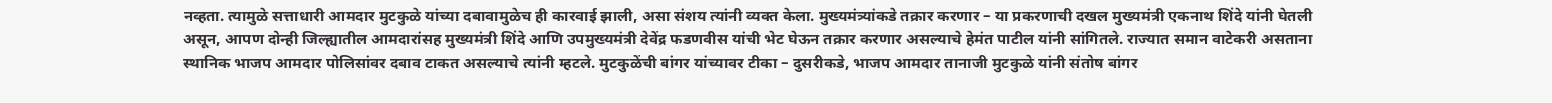नव्हता. त्यामुळे सत्ताधारी आमदार मुटकुळे यांच्या दबावामुळेच ही कारवाई झाली, असा संशय त्यांनी व्यक्त केला. मुख्यमंत्र्यांकडे तक्रार करणार – या प्रकरणाची दखल मुख्यमंत्री एकनाथ शिंदे यांनी घेतली असून, आपण दोन्ही जिल्ह्यातील आमदारांसह मुख्यमंत्री शिंदे आणि उपमुख्यमंत्री देवेंद्र फडणवीस यांची भेट घेऊन तक्रार करणार असल्याचे हेमंत पाटील यांनी सांगितले. राज्यात समान वाटेकरी असताना स्थानिक भाजप आमदार पोलिसांवर दबाव टाकत असल्याचे त्यांनी म्हटले. मुटकुळेंची बांगर यांच्यावर टीका – दुसरीकडे, भाजप आमदार तानाजी मुटकुळे यांनी संतोष बांगर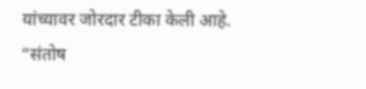यांच्यावर जोरदार टीका केली आहे. “संतोष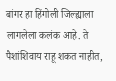बांगर हा हिंगोली जिल्ह्याला लागलेला कलंक आहे. ते पैशांशिवाय राहू शकत नाहीत,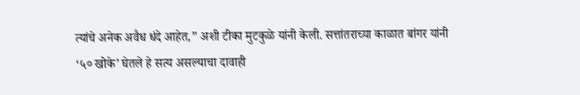त्यांचे अनेक अवैध धंदे आहेत,” अशी टीका मुटकुळे यांनी केली. सत्तांतराच्या काळात बांगर यांनी ‘५० खोके’ घेतले हे सत्य असल्याचा दावाही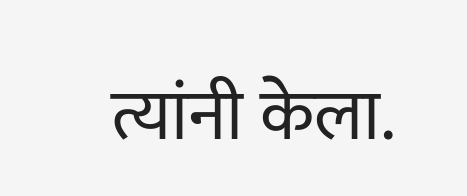त्यांनी केला.